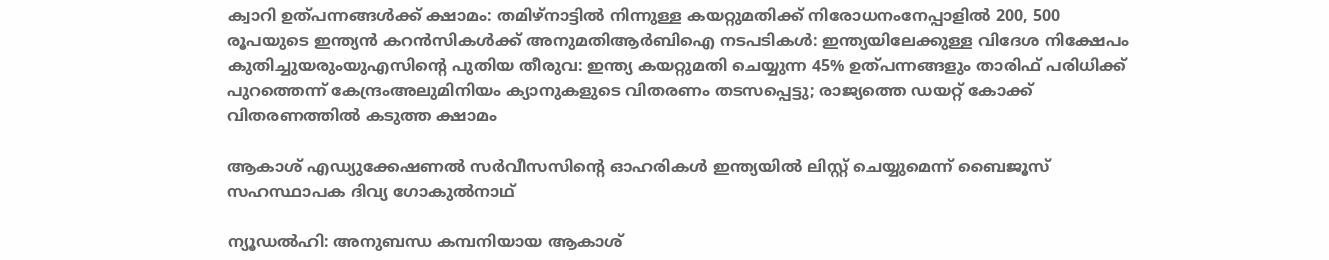ക്വാറി ഉത്‌പന്നങ്ങള്‍ക്ക് ക്ഷാമം: തമിഴ്‌നാട്ടില്‍ നിന്നുള്ള കയറ്റുമതിക്ക് നിരോധനംനേപ്പാളിൽ 200, 500 രൂപയുടെ ഇന്ത്യൻ കറൻസികൾക്ക് അനുമതിആര്‍ബിഐ നടപടികള്‍: ഇന്ത്യയിലേക്കുള്ള വിദേശ നിക്ഷേപം കുതിച്ചുയരുംയുഎസിന്റെ പുതിയ തീരുവ: ഇന്ത്യ കയറ്റുമതി ചെയ്യുന്ന 45% ഉത്പന്നങ്ങളും താരിഫ് പരിധിക്ക് പുറത്തെന്ന് കേന്ദ്രംഅലുമിനിയം ക്യാനുകളുടെ വിതരണം തടസപ്പെട്ടു; രാജ്യത്തെ ഡയറ്റ് കോക്ക് വിതരണത്തില്‍ കടുത്ത ക്ഷാമം

ആകാശ് എഡ്യുക്കേഷണല്‍ സര്‍വീസസിന്റെ ഓഹരികള്‍ ഇന്ത്യയില്‍ ലിസ്റ്റ് ചെയ്യുമെന്ന് ബൈജൂസ് സഹസ്ഥാപക ദിവ്യ ഗോകുല്‍നാഥ്‌

ന്യൂഡല്‍ഹി: അനുബന്ധ കമ്പനിയായ ആകാശ്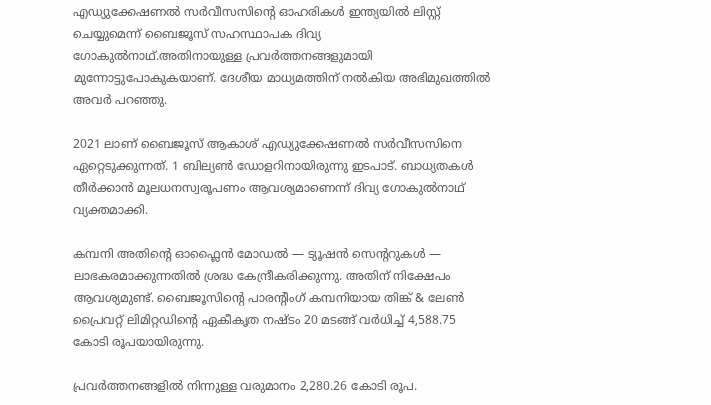എഡ്യുക്കേഷണല്‍ സര്‍വീസസിന്റെ ഓഹരികള്‍ ഇന്ത്യയില്‍ ലിസ്റ്റ് ചെയ്യുമെന്ന് ബൈജൂസ് സഹസ്ഥാപക ദിവ്യ ഗോകുല്‍നാഥ്.അതിനായുള്ള പ്രവര്‍ത്തനങ്ങളുമായി മുന്നോട്ടുപോകുകയാണ്. ദേശീയ മാധ്യമത്തിന് നല്‍കിയ അഭിമുഖത്തില്‍ അവര്‍ പറഞ്ഞു.

2021 ലാണ് ബൈജൂസ് ആകാശ് എഡ്യുക്കേഷണല്‍ സര്‍വീസസിനെ ഏറ്റെടുക്കുന്നത്. 1 ബില്യണ്‍ ഡോളറിനായിരുന്നു ഇടപാട്. ബാധ്യതകള്‍ തീര്‍ക്കാന്‍ മൂലധനസ്വരൂപണം ആവശ്യമാണെന്ന് ദിവ്യ ഗോകുല്‍നാഥ് വ്യക്തമാക്കി.

കമ്പനി അതിന്റെ ഓഫ്ലൈന്‍ മോഡല്‍ — ട്യൂഷന്‍ സെന്ററുകള്‍ — ലാഭകരമാക്കുന്നതില്‍ ശ്രദ്ധ കേന്ദ്രീകരിക്കുന്നു. അതിന് നിക്ഷേപം ആവശ്യമുണ്ട്. ബൈജൂസിന്റെ പാരന്റിംഗ് കമ്പനിയായ തിങ്ക് & ലേണ്‍ പ്രൈവറ്റ് ലിമിറ്റഡിന്റെ ഏകീകൃത നഷ്ടം 20 മടങ്ങ് വര്‍ധിച്ച് 4,588.75 കോടി രൂപയായിരുന്നു.

പ്രവര്‍ത്തനങ്ങളില്‍ നിന്നുള്ള വരുമാനം 2,280.26 കോടി രൂപ.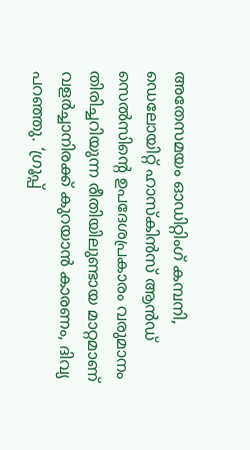അതേസമയം ഓഡിറ്റിംഗ് കമ്പനി, ഡെലോയിറ്റ് ഹാസ്‌കിന്‍സ് ആന്‍ഡ് സെല്‍സിന്റെ ഉപദേശപ്രകാരം വരുമാനം തിരിച്ചറിയുന്ന രീതിയിലുണ്ടായ മാറ്റമാണ് വളര്‍ച്ചാനിരക്ക് കുറയാന്‍ കാരണം, ദിവ്യ പറഞ്ഞു. ‘ഗ്രൂപ്പ്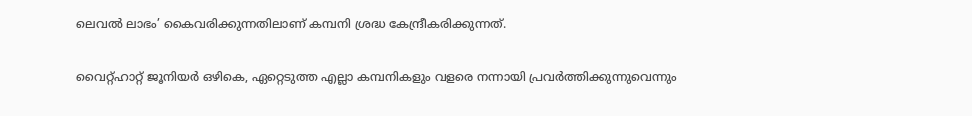ലെവല്‍ ലാഭം’ കൈവരിക്കുന്നതിലാണ് കമ്പനി ശ്രദ്ധ കേന്ദ്രീകരിക്കുന്നത്.

വൈറ്റ്ഹാറ്റ് ജൂനിയര്‍ ഒഴികെ, ഏറ്റെടുത്ത എല്ലാ കമ്പനികളും വളരെ നന്നായി പ്രവര്‍ത്തിക്കുന്നുവെന്നും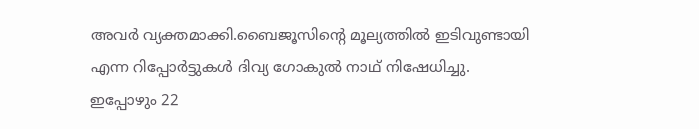അവര്‍ വ്യക്തമാക്കി.ബൈജൂസിന്റെ മൂല്യത്തില്‍ ഇടിവുണ്ടായി എന്ന റിപ്പോര്‍ട്ടുകള്‍ ദിവ്യ ഗോകുല്‍ നാഥ് നിഷേധിച്ചു. ഇപ്പോഴും 22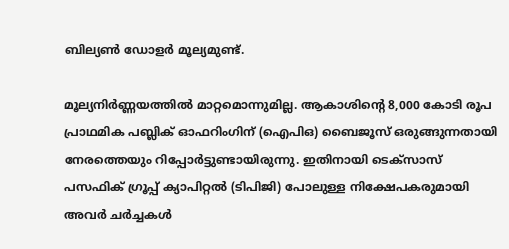ബില്യണ്‍ ഡോളര്‍ മൂല്യമുണ്ട്.

മൂല്യനിര്‍ണ്ണയത്തില്‍ മാറ്റമൊന്നുമില്ല. ആകാശിന്റെ 8,000 കോടി രൂപ പ്രാഥമിക പബ്ലിക് ഓഫറിംഗിന് (ഐപിഒ) ബൈജൂസ് ഒരുങ്ങുന്നതായി നേരത്തെയും റിപ്പോര്‍ട്ടുണ്ടായിരുന്നു. ഇതിനായി ടെക്സാസ് പസഫിക് ഗ്രൂപ്പ് ക്യാപിറ്റല്‍ (ടിപിജി) പോലുള്ള നിക്ഷേപകരുമായി അവര്‍ ചര്‍ച്ചകള്‍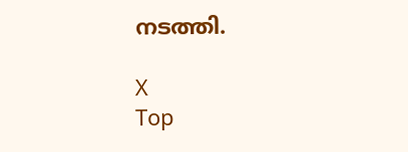നടത്തി.

X
Top